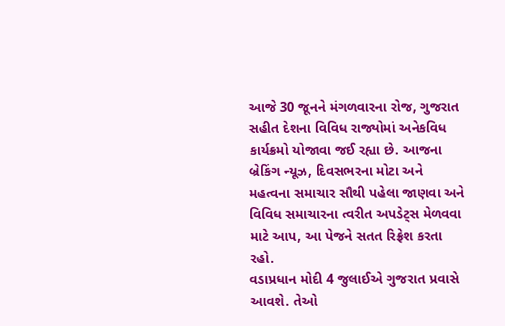આજે 30 જૂનને મંગળવારના રોજ, ગુજરાત સહીત દેશના વિવિધ રાજ્યોમાં અનેકવિધ કાર્યક્રમો યોજાવા જઈ રહ્યા છે. આજના બ્રેકિંગ ન્યૂઝ, દિવસભરના મોટા અને મહત્વના સમાચાર સૌથી પહેલા જાણવા અને વિવિધ સમાચારના ત્વરીત અપડેટ્સ મેળવવા માટે આપ, આ પેજને સતત રિફ્રેશ કરતા રહો.
વડાપ્રધાન મોદી 4 જુલાઈએ ગુજરાત પ્રવાસે આવશે. તેઓ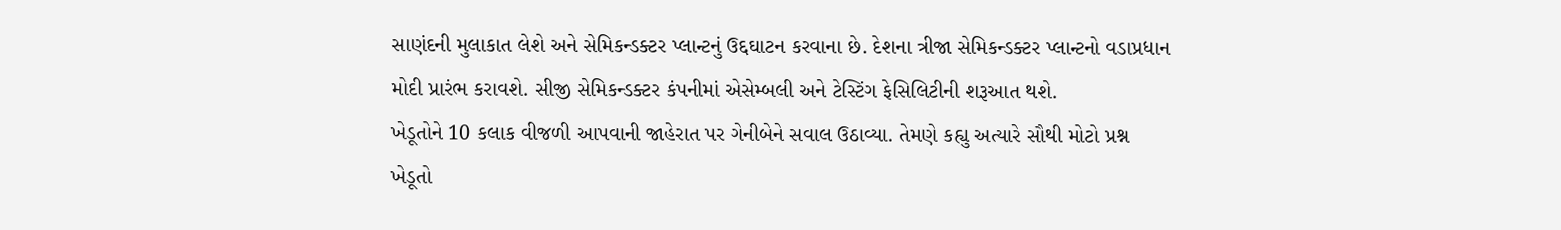સાણંદની મુલાકાત લેશે અને સેમિકન્ડક્ટર પ્લાન્ટનું ઉદ્દઘાટન કરવાના છે. દેશના ત્રીજા સેમિકન્ડક્ટર પ્લાન્ટનો વડાપ્રધાન મોદી પ્રારંભ કરાવશે. સીજી સેમિકન્ડક્ટર કંપનીમાં એસેમ્બલી અને ટેસ્ટિંગ ફેસિલિટીની શરૂઆત થશે.
ખેડૂતોને 10 કલાક વીજળી આપવાની જાહેરાત પર ગેનીબેને સવાલ ઉઠાવ્યા. તેમણે કહ્યુ અત્યારે સૌથી મોટો પ્રશ્ન ખેડૂતો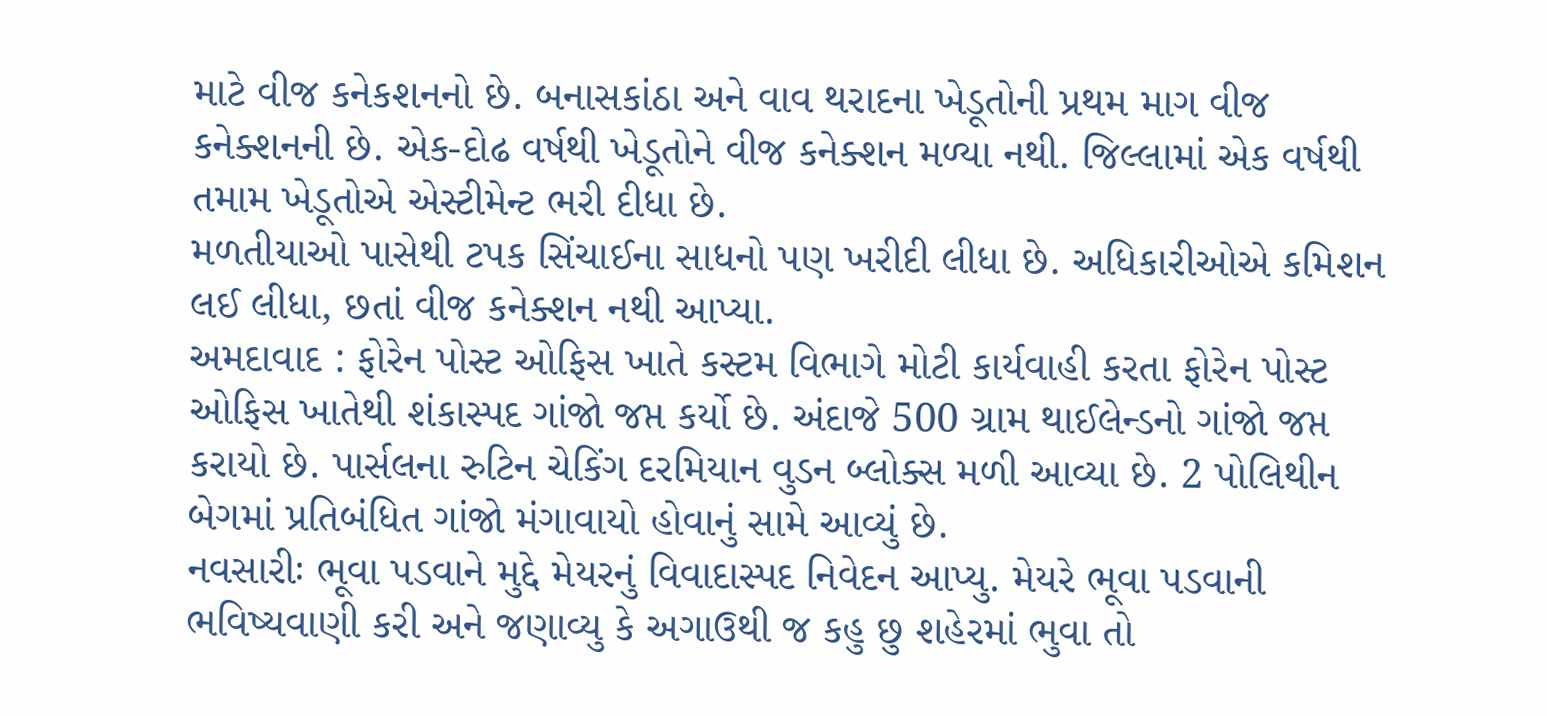માટે વીજ કનેકશનનો છે. બનાસકાંઠા અને વાવ થરાદના ખેડૂતોની પ્રથમ માગ વીજ કનેક્શનની છે. એક-દોઢ વર્ષથી ખેડૂતોને વીજ કનેક્શન મળ્યા નથી. જિલ્લામાં એક વર્ષથી તમામ ખેડૂતોએ એસ્ટીમેન્ટ ભરી દીધા છે.
મળતીયાઓ પાસેથી ટપક સિંચાઈના સાધનો પણ ખરીદી લીધા છે. અધિકારીઓએ કમિશન લઈ લીધા, છતાં વીજ કનેક્શન નથી આપ્યા.
અમદાવાદ : ફોરેન પોસ્ટ ઓફિસ ખાતે કસ્ટમ વિભાગે મોટી કાર્યવાહી કરતા ફોરેન પોસ્ટ ઓફિસ ખાતેથી શંકાસ્પદ ગાંજો જપ્ત કર્યો છે. અંદાજે 500 ગ્રામ થાઈલેન્ડનો ગાંજો જપ્ત કરાયો છે. પાર્સલના રુટિન ચેકિંગ દરમિયાન વુડન બ્લોક્સ મળી આવ્યા છે. 2 પોલિથીન બેગમાં પ્રતિબંધિત ગાંજો મંગાવાયો હોવાનું સામે આવ્યું છે.
નવસારીઃ ભૂવા પડવાને મુદ્દે મેયરનું વિવાદાસ્પદ નિવેદન આપ્યુ. મેયરે ભૂવા પડવાની ભવિષ્યવાણી કરી અને જણાવ્યુ કે અગાઉથી જ કહુ છુ શહેરમાં ભુવા તો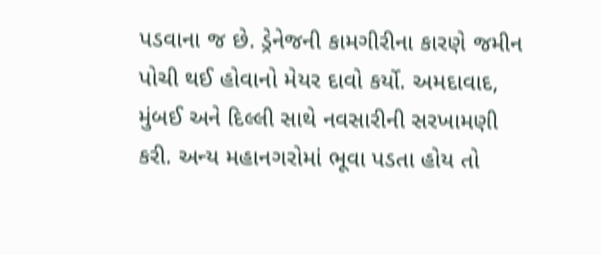પડવાના જ છે. ડ્રેનેજની કામગીરીના કારણે જમીન પોચી થઈ હોવાનો મેયર દાવો કર્યો. અમદાવાદ, મુંબઈ અને દિલ્લી સાથે નવસારીની સરખામણી કરી. અન્ય મહાનગરોમાં ભૂવા પડતા હોય તો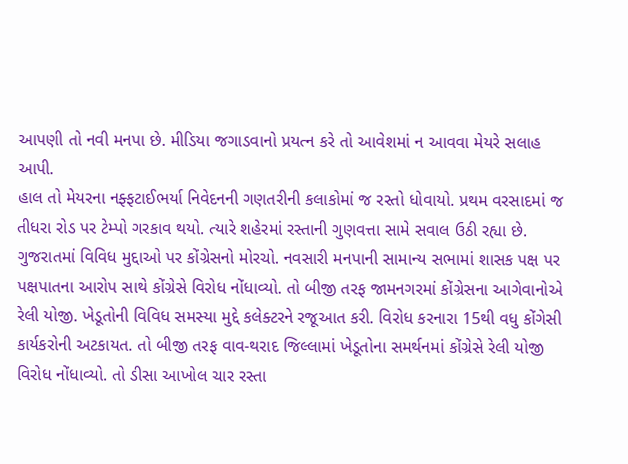આપણી તો નવી મનપા છે. મીડિયા જગાડવાનો પ્રયત્ન કરે તો આવેશમાં ન આવવા મેયરે સલાહ આપી.
હાલ તો મેયરના નફ્ફટાઈભર્યા નિવેદનની ગણતરીની કલાકોમાં જ રસ્તો ધોવાયો. પ્રથમ વરસાદમાં જ તીધરા રોડ પર ટેમ્પો ગરકાવ થયો. ત્યારે શહેરમાં રસ્તાની ગુણવત્તા સામે સવાલ ઉઠી રહ્યા છે.
ગુજરાતમાં વિવિધ મુદ્દાઓ પર કોંગ્રેસનો મોરચો. નવસારી મનપાની સામાન્ય સભામાં શાસક પક્ષ પર પક્ષપાતના આરોપ સાથે કોંગ્રેસે વિરોધ નોંધાવ્યો. તો બીજી તરફ જામનગરમાં કોંગ્રેસના આગેવાનોએ રેલી યોજી. ખેડૂતોની વિવિધ સમસ્યા મુદ્દે કલેક્ટરને રજૂઆત કરી. વિરોધ કરનારા 15થી વધુ કોંગેસી કાર્યકરોની અટકાયત. તો બીજી તરફ વાવ-થરાદ જિલ્લામાં ખેડૂતોના સમર્થનમાં કોંગ્રેસે રેલી યોજી વિરોધ નોંધાવ્યો. તો ડીસા આખોલ ચાર રસ્તા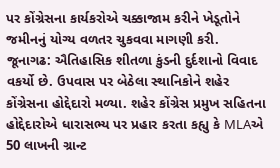પર કોંગ્રેસના કાર્યકરોએ ચક્કાજામ કરીને ખેડૂતોને જમીનનું યોગ્ય વળતર ચુકવવા માગણી કરી.
જૂનાગઢ: ઐતિહાસિક શીતળા કુંડની દુર્દશાનો વિવાદ વકર્યો છે. ઉપવાસ પર બેઠેલા સ્થાનિકોને શહેર કોંગ્રેસના હોદ્દેદારો મળ્યા. શહેર કોંગ્રેસ પ્રમુખ સહિતના હોદ્દેદારોએ ધારાસભ્ય પર પ્રહાર કરતા કહ્યુ કે MLAએ 50 લાખની ગ્રાન્ટ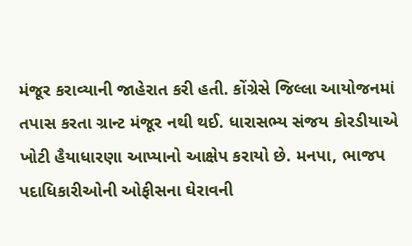મંજૂર કરાવ્યાની જાહેરાત કરી હતી. કોંગ્રેસે જિલ્લા આયોજનમાં તપાસ કરતા ગ્રાન્ટ મંજૂર નથી થઈ. ધારાસભ્ય સંજય કોરડીયાએ ખોટી હૈયાધારણા આપ્યાનો આક્ષેપ કરાયો છે. મનપા, ભાજપ પદાધિકારીઓની ઓફીસના ઘેરાવની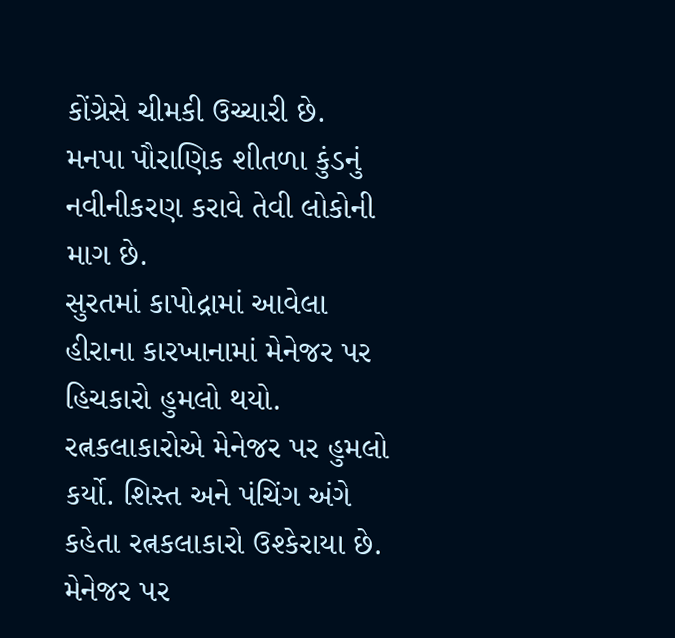કોંગ્રેસે ચીમકી ઉચ્ચારી છે.
મનપા પૌરાણિક શીતળા કુંડનું નવીનીકરણ કરાવે તેવી લોકોની માગ છે.
સુરતમાં કાપોદ્રામાં આવેલા હીરાના કારખાનામાં મેનેજર પર હિચકારો હુમલો થયો. રત્નકલાકારોએ મેનેજર પર હુમલો કર્યો. શિસ્ત અને પંચિંગ અંગે કહેતા રત્નકલાકારો ઉશ્કેરાયા છે. મેનેજર પર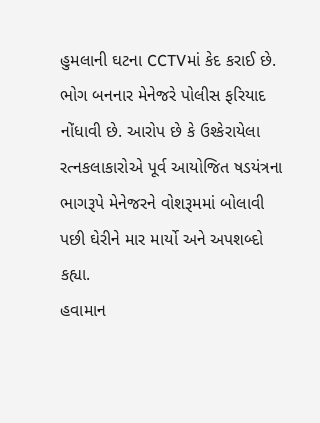હુમલાની ઘટના CCTVમાં કેદ કરાઈ છે. ભોગ બનનાર મેનેજરે પોલીસ ફરિયાદ નોંધાવી છે. આરોપ છે કે ઉશ્કેરાયેલા રત્નકલાકારોએ પૂર્વ આયોજિત ષડયંત્રના ભાગરૂપે મેનેજરને વોશરૂમમાં બોલાવી પછી ઘેરીને માર માર્યો અને અપશબ્દો કહ્યા.
હવામાન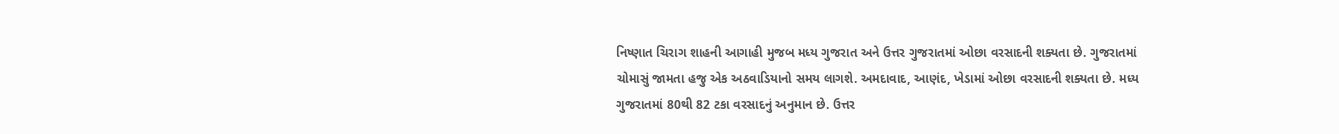નિષ્ણાત ચિરાગ શાહની આગાહી મુજબ મધ્ય ગુજરાત અને ઉત્તર ગુજરાતમાં ઓછા વરસાદની શક્યતા છે. ગુજરાતમાં ચોમાસું જામતા હજુ એક અઠવાડિયાનો સમય લાગશે. અમદાવાદ, આણંદ, ખેડામાં ઓછા વરસાદની શક્યતા છે. મધ્ય ગુજરાતમાં 80થી 82 ટકા વરસાદનું અનુમાન છે. ઉત્તર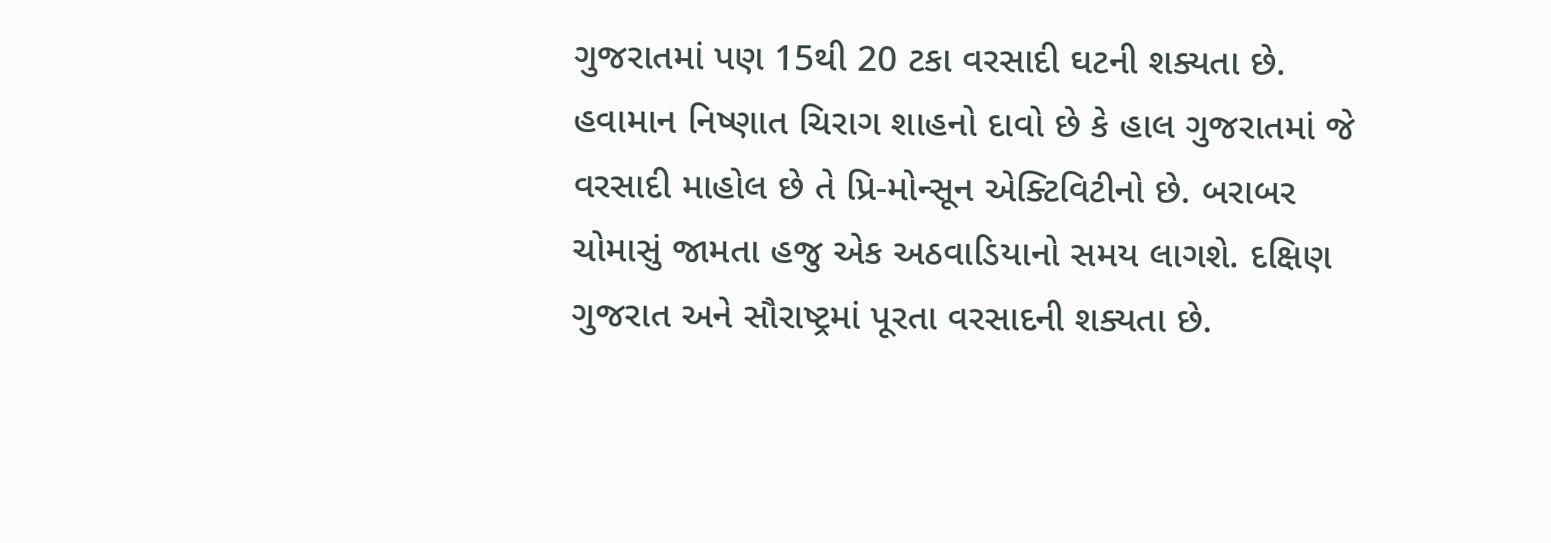ગુજરાતમાં પણ 15થી 20 ટકા વરસાદી ઘટની શક્યતા છે. હવામાન નિષ્ણાત ચિરાગ શાહનો દાવો છે કે હાલ ગુજરાતમાં જે વરસાદી માહોલ છે તે પ્રિ-મોન્સૂન એક્ટિવિટીનો છે. બરાબર ચોમાસું જામતા હજુ એક અઠવાડિયાનો સમય લાગશે. દક્ષિણ ગુજરાત અને સૌરાષ્ટ્રમાં પૂરતા વરસાદની શક્યતા છે.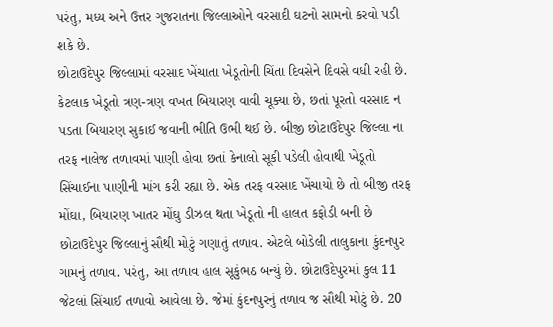પરંતુ, મધ્ય અને ઉત્તર ગુજરાતના જિલ્લાઓને વરસાદી ઘટનો સામનો કરવો પડી શકે છે.
છોટાઉદેપુર જિલ્લામાં વરસાદ ખેંચાતા ખેડૂતોની ચિંતા દિવસેને દિવસે વધી રહી છે. કેટલાક ખેડૂતો ત્રણ-ત્રણ વખત બિયારણ વાવી ચૂક્યા છે, છતાં પૂરતો વરસાદ ન પડતા બિયારણ સુકાઈ જવાની ભીતિ ઉભી થઈ છે. બીજી છોટાઉદેપુર જિલ્લા ના તરફ નાલેજ તળાવમાં પાણી હોવા છતાં કેનાલો સૂકી પડેલી હોવાથી ખેડૂતો સિંચાઈના પાણીની માંગ કરી રહ્યા છે. એક તરફ વરસાદ ખેંચાયો છે તો બીજી તરફ મોંઘા, બિયારણ ખાતર મોંઘુ ડીઝલ થતા ખેડૂતો ની હાલત કફોડી બની છે
છોટાઉદેપુર જિલ્લાનું સૌથી મોટું ગણાતું તળાવ. એટલે બોડેલી તાલુકાના કુંદનપુર ગામનું તળાવ. પરંતુ, આ તળાવ હાલ સૂકુંભઠ બન્યું છે. છોટાઉદેપુરમાં કુલ 11 જેટલાં સિંચાઈ તળાવો આવેલા છે. જેમાં કુંદનપુરનું તળાવ જ સૌથી મોટું છે. 20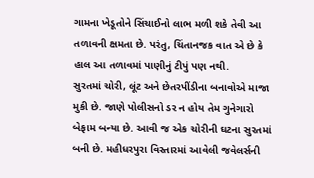ગામના ખેડૂતોને સિંચાઈનો લાભ મળી શકે તેવી આ તળાવની ક્ષમતા છે. પરંતુ, ચિંતાનજક વાત એ છે કે હાલ આ તળાવમાં પાણીનું ટીપું પણ નથી.
સુરતમાં ચોરી, લૂંટ અને છેતરપીંડીના બનાવોએ માજા મુકી છે. જાણે પોલીસનો ડર ન હોય તેમ ગુનેગારો બેફામ બન્યા છે. આવી જ એક ચોરીની ઘટના સુરતમાં બની છે. મહીધરપુરા વિસ્તારમાં આવેલી જવેલર્સની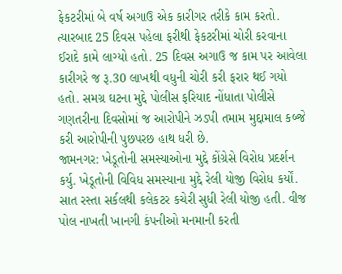ફેકટરીમાં બે વર્ષ અગાઉ એક કારીગર તરીકે કામ કરતો. ત્યારબાદ 25 દિવસ પહેલા ફરીથી ફેકટરીમાં ચોરી કરવાના ઈરાદે કામે લાગ્યો હતો. 25 દિવસ અગાઉ જ કામ પર આવેલા કારીગરે જ રૂ.30 લાખથી વધુની ચોરી કરી ફરાર થઈ ગયો હતો. સમગ્ર ઘટના મુદ્દે પોલીસ ફરિયાદ નોંધાતા પોલીસે ગણતરીના દિવસોમાં જ આરોપીને ઝડપી તમામ મુદ્દામાલ કબ્જે કરી આરોપીની પુછપરછ હાથ ધરી છે.
જામનગર: ખેડૂતોની સમસ્યાઓના મુદ્દે કોંગ્રેસે વિરોધ પ્રદર્શન કર્યુ. ખેડૂતોની વિવિધ સમસ્યાના મુદ્દે રેલી યોજી વિરોધ કર્યોં. સાત રસ્તા સર્કલથી કલેકટર કચેરી સુધી રેલી યોજી હતી. વીજ પોલ નાખતી ખાનગી કંપનીઓ મનમાની કરતી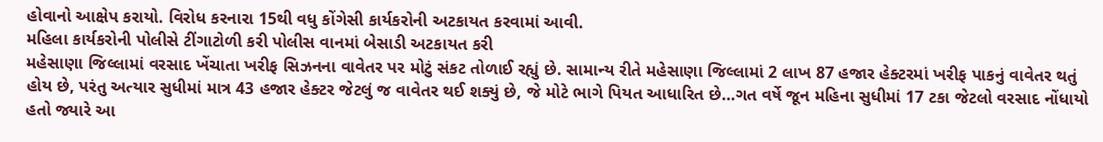હોવાનો આક્ષેપ કરાયો. વિરોધ કરનારા 15થી વધુ કોંગેસી કાર્યકરોની અટકાયત કરવામાં આવી.
મહિલા કાર્યકરોની પોલીસે ટીંગાટોળી કરી પોલીસ વાનમાં બેસાડી અટકાયત કરી
મહેસાણા જિલ્લામાં વરસાદ ખેંચાતા ખરીફ સિઝનના વાવેતર પર મોટું સંકટ તોળાઈ રહ્યું છે. સામાન્ય રીતે મહેસાણા જિલ્લામાં 2 લાખ 87 હજાર હેક્ટરમાં ખરીફ પાકનું વાવેતર થતું હોય છે, પરંતુ અત્યાર સુધીમાં માત્ર 43 હજાર હેક્ટર જેટલું જ વાવેતર થઈ શક્યું છે, જે મોટે ભાગે પિયત આધારિત છે…ગત વર્ષે જૂન મહિના સુધીમાં 17 ટકા જેટલો વરસાદ નોંધાયો હતો જ્યારે આ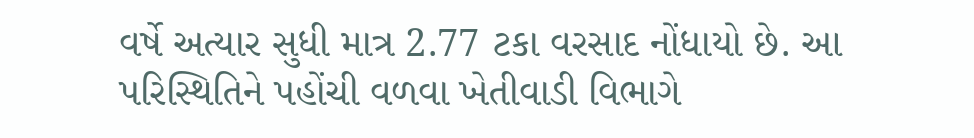વર્ષે અત્યાર સુધી માત્ર 2.77 ટકા વરસાદ નોંધાયો છે. આ પરિસ્થિતિને પહોંચી વળવા ખેતીવાડી વિભાગે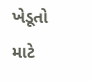ખેડૂતો માટે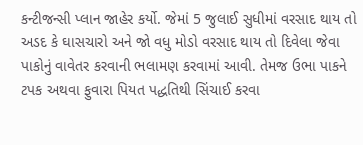કન્ટીજન્સી પ્લાન જાહેર કર્યો. જેમાં 5 જુલાઈ સુધીમાં વરસાદ થાય તો અડદ કે ઘાસચારો અને જો વધુ મોડો વરસાદ થાય તો દિવેલા જેવા પાકોનું વાવેતર કરવાની ભલામણ કરવામાં આવી. તેમજ ઉભા પાકને ટપક અથવા ફુવારા પિયત પદ્ધતિથી સિંચાઈ કરવા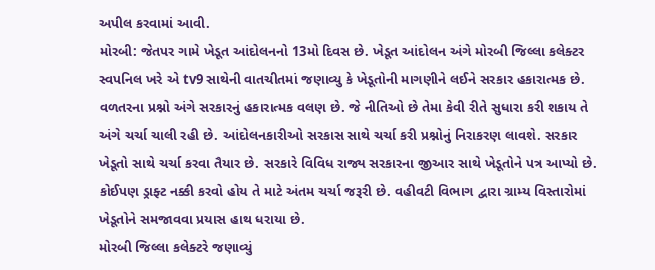અપીલ કરવામાં આવી.
મોરબી: જેતપર ગામે ખેડૂત આંદોલનનો 13મો દિવસ છે. ખેડૂત આંદોલન અંગે મોરબી જિલ્લા કલેક્ટર સ્વપનિલ ખરે એ tv9 સાથેની વાતચીતમાં જણાવ્યુ કે ખેડૂતોની માગણીને લઈને સરકાર હકારાત્મક છે. વળતરના પ્રશ્નો અંગે સરકારનું હકારાત્મક વલણ છે. જે નીતિઓ છે તેમા કેવી રીતે સુધારા કરી શકાય તે અંગે ચર્ચા ચાલી રહી છે. આંદોલનકારીઓ સરકાસ સાથે ચર્ચા કરી પ્રશ્નોનું નિરાકરણ લાવશે. સરકાર ખેડૂતો સાથે ચર્ચા કરવા તૈયાર છે. સરકારે વિવિધ રાજ્ય સરકારના જીઆર સાથે ખેડૂતોને પત્ર આપ્યો છે. કોઈપણ ડ્રાફ્ટ નક્કી કરવો હોય તે માટે અંતમ ચર્ચા જરૂરી છે. વહીવટી વિભાગ દ્વારા ગ્રામ્ય વિસ્તારોમાં ખેડૂતોને સમજાવવા પ્રયાસ હાથ ધરાયા છે.
મોરબી જિલ્લા કલેક્ટરે જણાવ્યું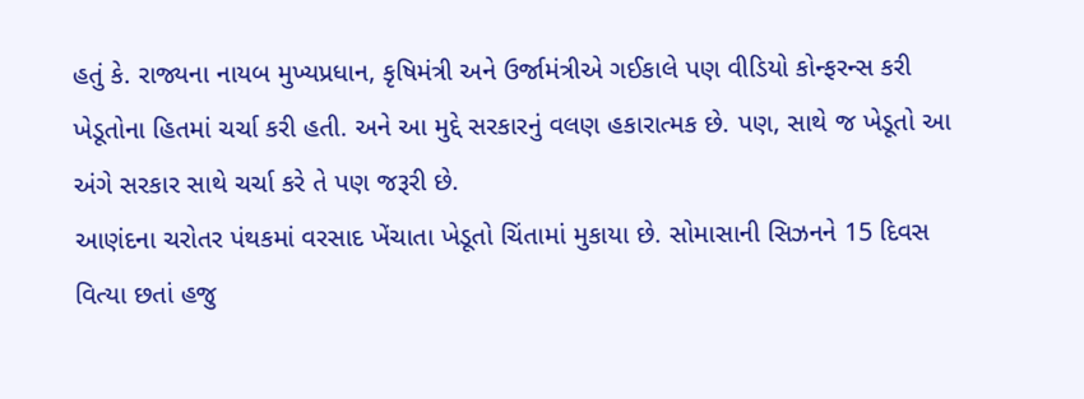હતું કે. રાજ્યના નાયબ મુખ્યપ્રધાન, કૃષિમંત્રી અને ઉર્જામંત્રીએ ગઈકાલે પણ વીડિયો કોન્ફરન્સ કરી ખેડૂતોના હિતમાં ચર્ચા કરી હતી. અને આ મુદ્દે સરકારનું વલણ હકારાત્મક છે. પણ, સાથે જ ખેડૂતો આ અંગે સરકાર સાથે ચર્ચા કરે તે પણ જરૂરી છે.
આણંદના ચરોતર પંથકમાં વરસાદ ખેંચાતા ખેડૂતો ચિંતામાં મુકાયા છે. સોમાસાની સિઝનને 15 દિવસ વિત્યા છતાં હજુ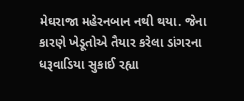મેઘરાજા મહેરનબાન નથી થયા. જેના કારણે ખેડૂતોએ તૈયાર કરેલા ડાંગરના ધરૂવાડિયા સુકાઈ રહ્યા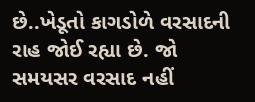છે..ખેડૂતો કાગડોળે વરસાદની રાહ જોઈ રહ્યા છે. જો સમયસર વરસાદ નહીં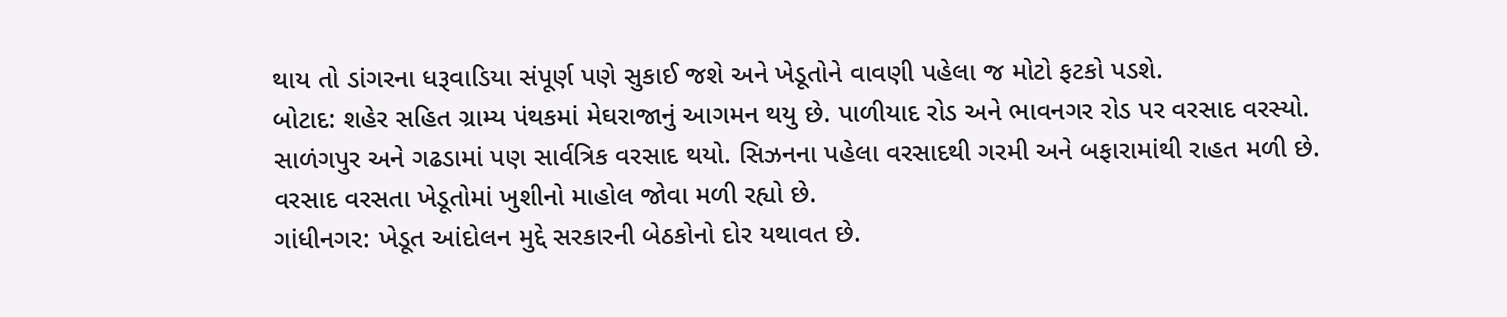થાય તો ડાંગરના ધરૂવાડિયા સંપૂર્ણ પણે સુકાઈ જશે અને ખેડૂતોને વાવણી પહેલા જ મોટો ફટકો પડશે.
બોટાદ: શહેર સહિત ગ્રામ્ય પંથકમાં મેઘરાજાનું આગમન થયુ છે. પાળીયાદ રોડ અને ભાવનગર રોડ પર વરસાદ વરસ્યો. સાળંગપુર અને ગઢડામાં પણ સાર્વત્રિક વરસાદ થયો. સિઝનના પહેલા વરસાદથી ગરમી અને બફારામાંથી રાહત મળી છે. વરસાદ વરસતા ખેડૂતોમાં ખુશીનો માહોલ જોવા મળી રહ્યો છે.
ગાંધીનગર: ખેડૂત આંદોલન મુદ્દે સરકારની બેઠકોનો દોર યથાવત છે.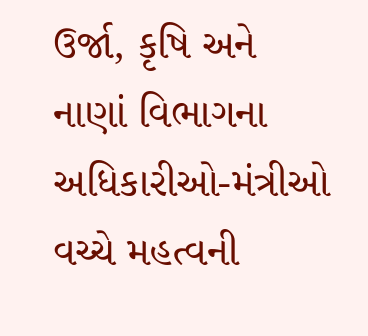ઉર્જા, કૃષિ અને નાણાં વિભાગના અધિકારીઓ-મંત્રીઓ વચ્ચે મહત્વની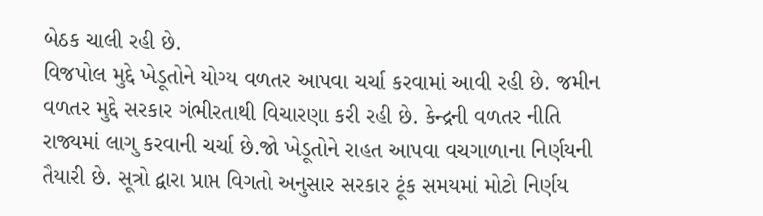બેઠક ચાલી રહી છે.
વિજપોલ મુદ્દે ખેડૂતોને યોગ્ય વળતર આપવા ચર્ચા કરવામાં આવી રહી છે. જમીન વળતર મુદ્દે સરકાર ગંભીરતાથી વિચારણા કરી રહી છે. કેન્દ્રની વળતર નીતિ રાજ્યમાં લાગુ કરવાની ચર્ચા છે.જો ખેડૂતોને રાહત આપવા વચગાળાના નિર્ણયની તૈયારી છે. સૂત્રો દ્વારા પ્રાપ્ત વિગતો અનુસાર સરકાર ટૂંક સમયમાં મોટો નિર્ણય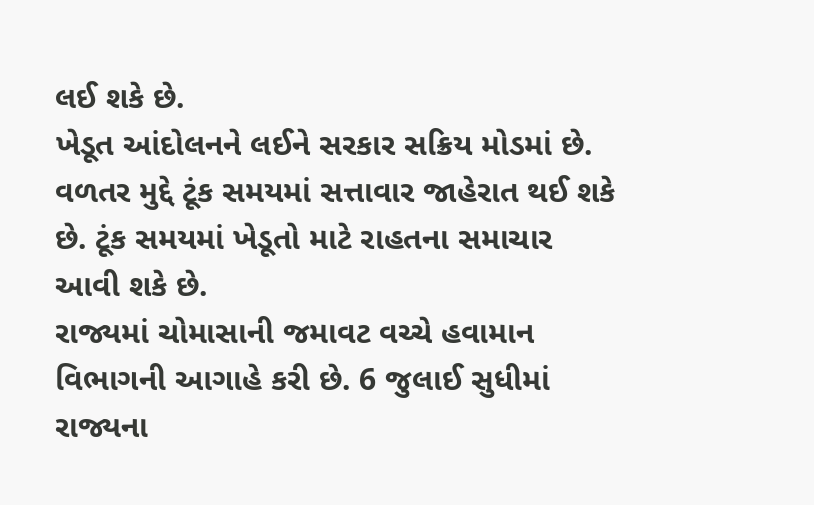લઈ શકે છે.
ખેડૂત આંદોલનને લઈને સરકાર સક્રિય મોડમાં છે. વળતર મુદ્દે ટૂંક સમયમાં સત્તાવાર જાહેરાત થઈ શકે છે. ટૂંક સમયમાં ખેડૂતો માટે રાહતના સમાચાર આવી શકે છે.
રાજ્યમાં ચોમાસાની જમાવટ વચ્ચે હવામાન વિભાગની આગાહે કરી છે. 6 જુલાઈ સુધીમાં રાજ્યના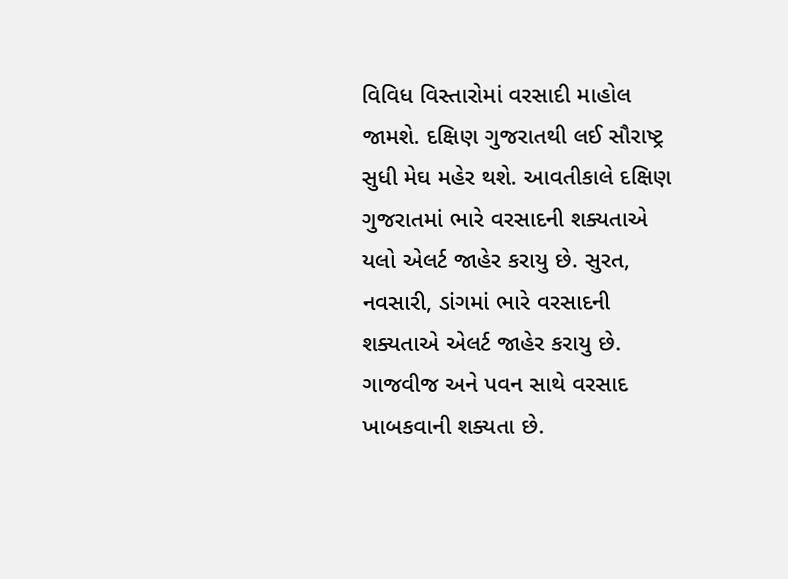વિવિધ વિસ્તારોમાં વરસાદી માહોલ જામશે. દક્ષિણ ગુજરાતથી લઈ સૌરાષ્ટ્ર સુધી મેઘ મહેર થશે. આવતીકાલે દક્ષિણ ગુજરાતમાં ભારે વરસાદની શક્યતાએ યલો એલર્ટ જાહેર કરાયુ છે. સુરત, નવસારી, ડાંગમાં ભારે વરસાદની શક્યતાએ એલર્ટ જાહેર કરાયુ છે. ગાજવીજ અને પવન સાથે વરસાદ ખાબકવાની શક્યતા છે.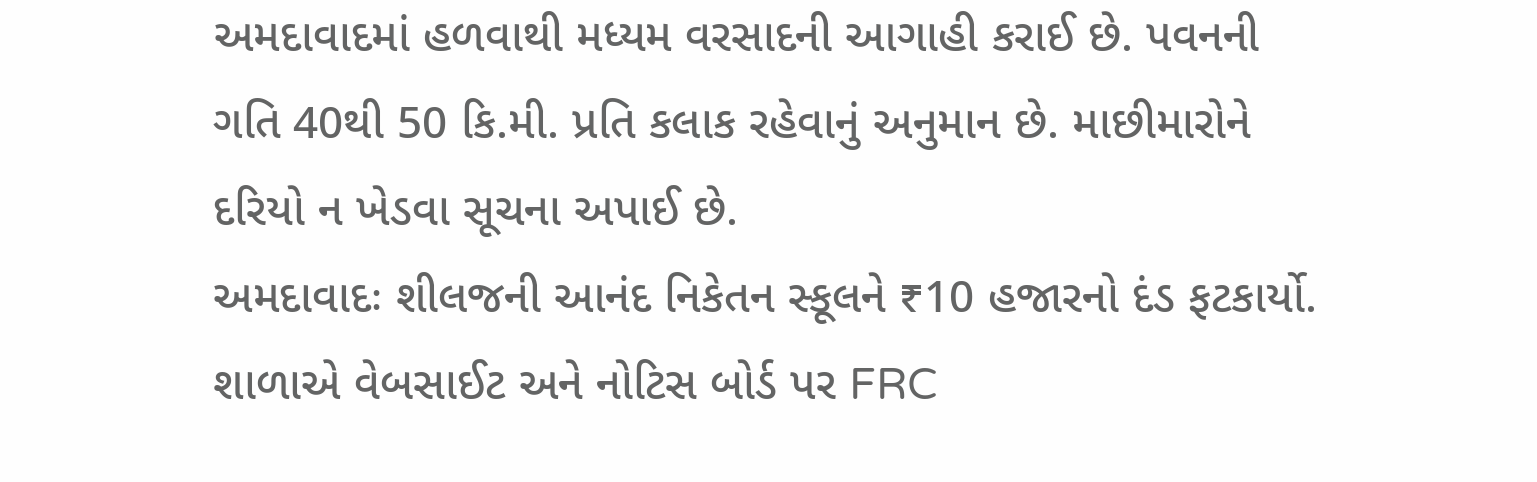અમદાવાદમાં હળવાથી મધ્યમ વરસાદની આગાહી કરાઈ છે. પવનની ગતિ 40થી 50 કિ.મી. પ્રતિ કલાક રહેવાનું અનુમાન છે. માછીમારોને દરિયો ન ખેડવા સૂચના અપાઈ છે.
અમદાવાદઃ શીલજની આનંદ નિકેતન સ્કૂલને ₹10 હજારનો દંડ ફટકાર્યો. શાળાએ વેબસાઈટ અને નોટિસ બોર્ડ પર FRC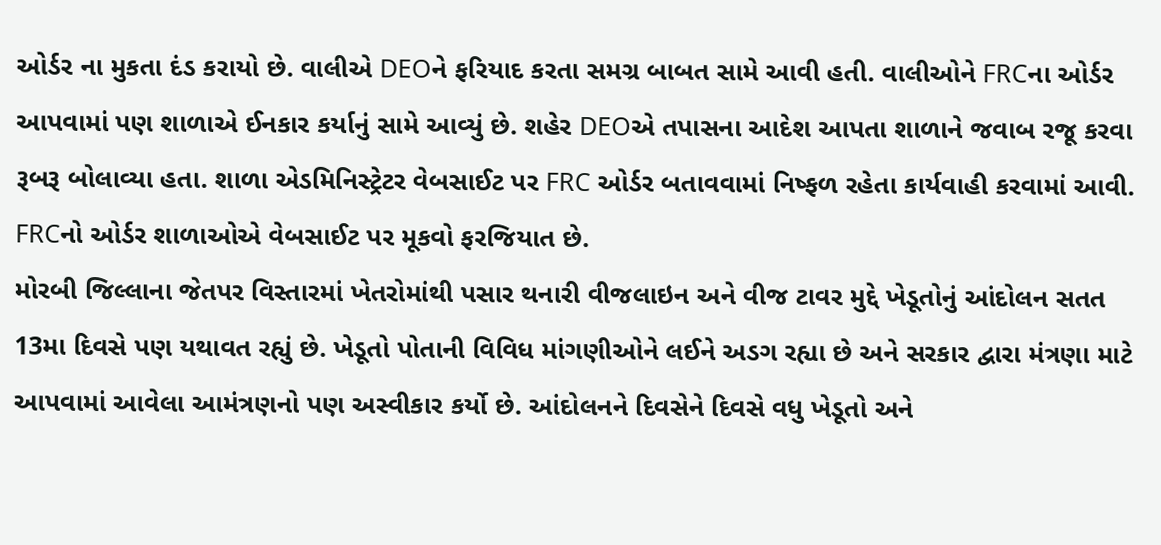ઓર્ડર ના મુકતા દંડ કરાયો છે. વાલીએ DEOને ફરિયાદ કરતા સમગ્ર બાબત સામે આવી હતી. વાલીઓને FRCના ઓર્ડર આપવામાં પણ શાળાએ ઈનકાર કર્યાનું સામે આવ્યું છે. શહેર DEOએ તપાસના આદેશ આપતા શાળાને જવાબ રજૂ કરવા રૂબરૂ બોલાવ્યા હતા. શાળા એડમિનિસ્ટ્રેટર વેબસાઈટ પર FRC ઓર્ડર બતાવવામાં નિષ્ફળ રહેતા કાર્યવાહી કરવામાં આવી. FRCનો ઓર્ડર શાળાઓએ વેબસાઈટ પર મૂકવો ફરજિયાત છે.
મોરબી જિલ્લાના જેતપર વિસ્તારમાં ખેતરોમાંથી પસાર થનારી વીજલાઇન અને વીજ ટાવર મુદ્દે ખેડૂતોનું આંદોલન સતત 13મા દિવસે પણ યથાવત રહ્યું છે. ખેડૂતો પોતાની વિવિધ માંગણીઓને લઈને અડગ રહ્યા છે અને સરકાર દ્વારા મંત્રણા માટે આપવામાં આવેલા આમંત્રણનો પણ અસ્વીકાર કર્યો છે. આંદોલનને દિવસેને દિવસે વધુ ખેડૂતો અને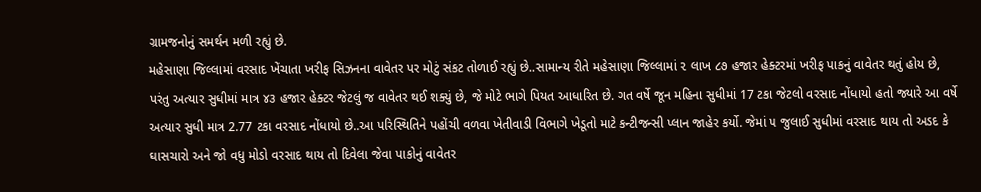ગ્રામજનોનું સમર્થન મળી રહ્યું છે.
મહેસાણા જિલ્લામાં વરસાદ ખેંચાતા ખરીફ સિઝનના વાવેતર પર મોટું સંકટ તોળાઈ રહ્યું છે..સામાન્ય રીતે મહેસાણા જિલ્લામાં ૨ લાખ ૮૭ હજાર હેક્ટરમાં ખરીફ પાકનું વાવેતર થતું હોય છે, પરંતુ અત્યાર સુધીમાં માત્ર ૪૩ હજાર હેક્ટર જેટલું જ વાવેતર થઈ શક્યું છે, જે મોટે ભાગે પિયત આધારિત છે. ગત વર્ષે જૂન મહિના સુધીમાં 17 ટકા જેટલો વરસાદ નોંધાયો હતો જ્યારે આ વર્ષે અત્યાર સુધી માત્ર 2.77 ટકા વરસાદ નોંધાયો છે..આ પરિસ્થિતિને પહોંચી વળવા ખેતીવાડી વિભાગે ખેડૂતો માટે કન્ટીજન્સી પ્લાન જાહેર કર્યો. જેમાં ૫ જુલાઈ સુધીમાં વરસાદ થાય તો અડદ કે ઘાસચારો અને જો વધુ મોડો વરસાદ થાય તો દિવેલા જેવા પાકોનું વાવેતર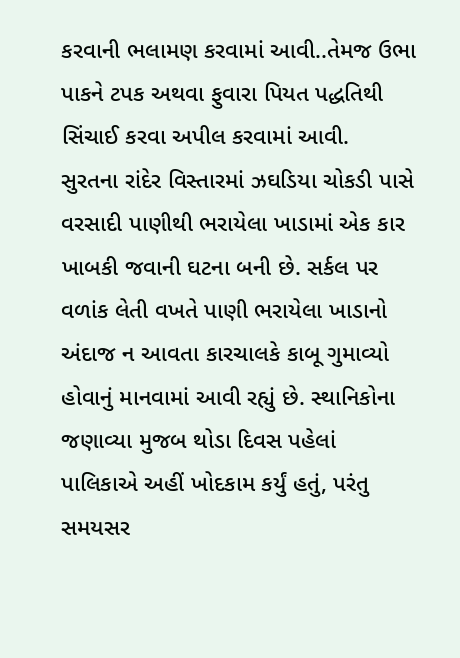કરવાની ભલામણ કરવામાં આવી..તેમજ ઉભા પાકને ટપક અથવા ફુવારા પિયત પદ્ધતિથી સિંચાઈ કરવા અપીલ કરવામાં આવી.
સુરતના રાંદેર વિસ્તારમાં ઝઘડિયા ચોકડી પાસે વરસાદી પાણીથી ભરાયેલા ખાડામાં એક કાર ખાબકી જવાની ઘટના બની છે. સર્કલ પર વળાંક લેતી વખતે પાણી ભરાયેલા ખાડાનો અંદાજ ન આવતા કારચાલકે કાબૂ ગુમાવ્યો હોવાનું માનવામાં આવી રહ્યું છે. સ્થાનિકોના જણાવ્યા મુજબ થોડા દિવસ પહેલાં પાલિકાએ અહીં ખોદકામ કર્યું હતું, પરંતુ સમયસર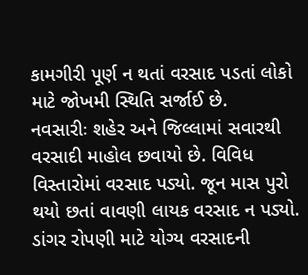કામગીરી પૂર્ણ ન થતાં વરસાદ પડતાં લોકો માટે જોખમી સ્થિતિ સર્જાઈ છે.
નવસારીઃ શહેર અને જિલ્લામાં સવારથી વરસાદી માહોલ છવાયો છે. વિવિધ વિસ્તારોમાં વરસાદ પડ્યો. જૂન માસ પુરો થયો છતાં વાવણી લાયક વરસાદ ન પડ્યો. ડાંગર રોપણી માટે યોગ્ય વરસાદની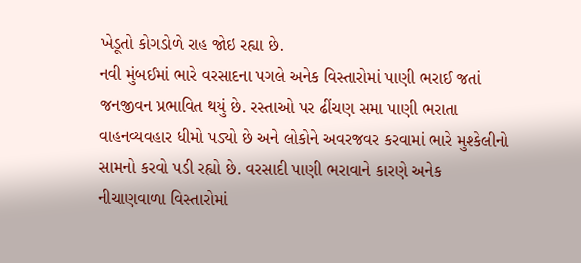ખેડૂતો કોગડોળે રાહ જોઇ રહ્યા છે.
નવી મુંબઈમાં ભારે વરસાદના પગલે અનેક વિસ્તારોમાં પાણી ભરાઈ જતાં જનજીવન પ્રભાવિત થયું છે. રસ્તાઓ પર ઢીંચણ સમા પાણી ભરાતા વાહનવ્યવહાર ધીમો પડ્યો છે અને લોકોને અવરજવર કરવામાં ભારે મુશ્કેલીનો સામનો કરવો પડી રહ્યો છે. વરસાદી પાણી ભરાવાને કારણે અનેક નીચાણવાળા વિસ્તારોમાં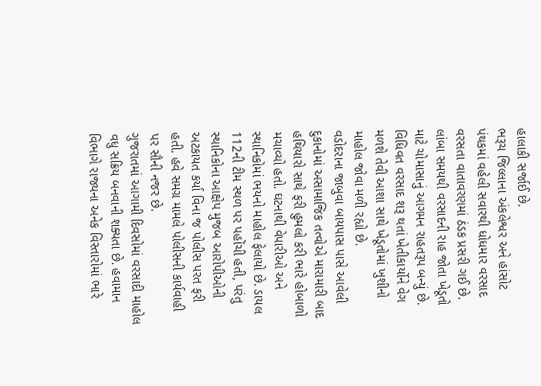હાલાકી સર્જાઈ છે.
ભરૂચ જિલ્લાના અંકલેશ્વર અને હાંસોટ પંથકમાં વહેલી સવારથી ધોધમાર વરસાદ વરસતા વાતાવરણમાં ઠંડક પ્રસરી ગઈ છે. લાંબા સમયથી વરસાદની રાહ જોતા ખેડૂતો માટે ચોમાસાનું આગમન રાહતરૂપ બન્યું છે. વિધિવત વરસાદ શરૂ થતાં ખેતીકાર્યોને વેગ મળશે તેવી આશા સાથે ખેડૂતોમાં ખુશીનો માહોલ જોવા મળી રહ્યો છે.
વડોદરાના જાબુવા બાયપાસ પાસે આવેલી દુકાનોમાં અસામાજિક તત્વોએ મારામારી બાદ હથિયારો સાથે ફરી હુમલો કરી ભારે હોબાળો મચાવ્યો હતો. ઘટનાથી વેપારીઓ અને સ્થાનિકોમાં ભયનો માહોલ ફેલાયો છે. ડાયલ 112ની ટીમ સ્થળ પર પહોંચી હતી, પરંતુ સ્થાનિકોના આક્ષેપ મુજબ આરોપીઓની અટકાયત કર્યા વિના જ પોલીસ પરત ફરી હતી. હવે સમગ્ર મામલે પોલીસની કાર્યવાહી પર સૌની નજર છે.
ગુજરાતમાં આગામી દિવસોમાં વરસાદી માહોલ વધુ સક્રિય બનવાની શક્યતા છે. હવામાન વિભાગે રાજ્યના અનેક વિસ્તારોમાં ભારે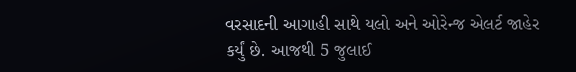વરસાદની આગાહી સાથે યલો અને ઓરેન્જ એલર્ટ જાહેર કર્યું છે. આજથી 5 જુલાઈ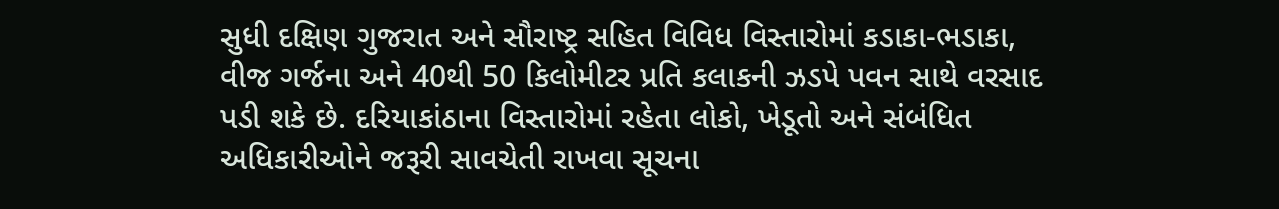સુધી દક્ષિણ ગુજરાત અને સૌરાષ્ટ્ર સહિત વિવિધ વિસ્તારોમાં કડાકા-ભડાકા, વીજ ગર્જના અને 40થી 50 કિલોમીટર પ્રતિ કલાકની ઝડપે પવન સાથે વરસાદ પડી શકે છે. દરિયાકાંઠાના વિસ્તારોમાં રહેતા લોકો, ખેડૂતો અને સંબંધિત અધિકારીઓને જરૂરી સાવચેતી રાખવા સૂચના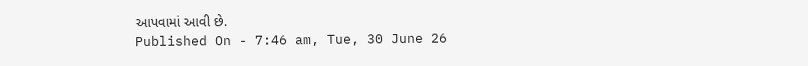આપવામાં આવી છે.
Published On - 7:46 am, Tue, 30 June 26